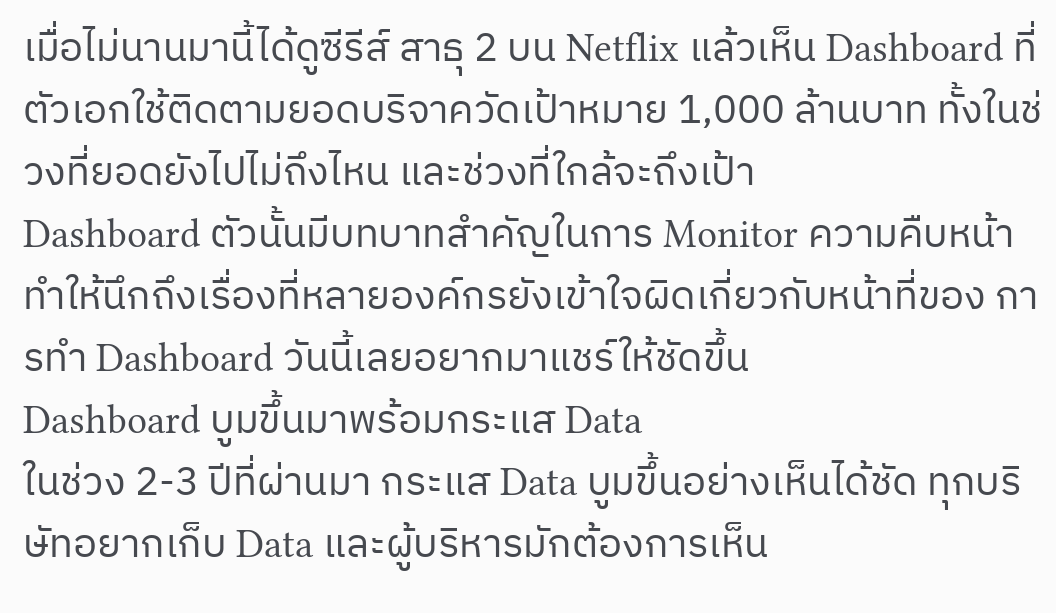เมื่อไม่นานมานี้ได้ดูซีรีส์ สาธุ 2 บน Netflix แล้วเห็น Dashboard ที่ตัวเอกใช้ติดตามยอดบริจาควัดเป้าหมาย 1,000 ล้านบาท ทั้งในช่วงที่ยอดยังไปไม่ถึงไหน และช่วงที่ใกล้จะถึงเป้า
Dashboard ตัวนั้นมีบทบาทสำคัญในการ Monitor ความคืบหน้า ทำให้นึกถึงเรื่องที่หลายองค์กรยังเข้าใจผิดเกี่ยวกับหน้าที่ของ การทำ Dashboard วันนี้เลยอยากมาแชร์ให้ชัดขึ้น
Dashboard บูมขึ้นมาพร้อมกระแส Data
ในช่วง 2-3 ปีที่ผ่านมา กระแส Data บูมขึ้นอย่างเห็นได้ชัด ทุกบริษัทอยากเก็บ Data และผู้บริหารมักต้องการเห็น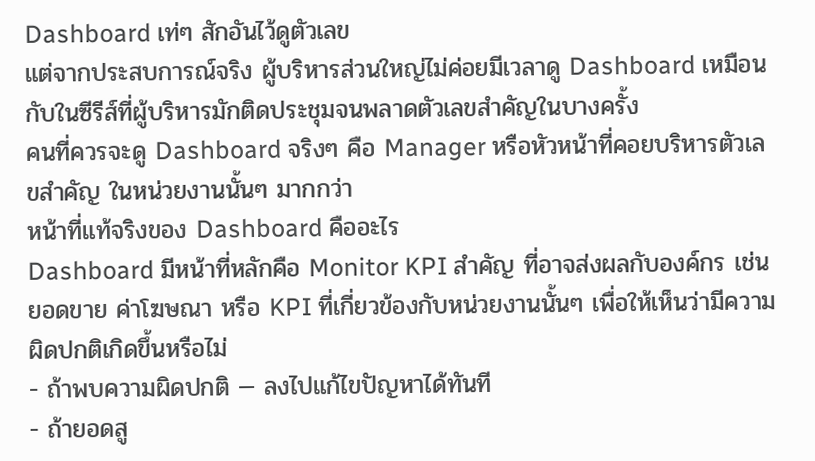Dashboard เท่ๆ สักอันไว้ดูตัวเลข
แต่จากประสบการณ์จริง ผู้บริหารส่วนใหญ่ไม่ค่อยมีเวลาดู Dashboard เหมือนกับในซีรีส์ที่ผู้บริหารมักติดประชุมจนพลาดตัวเลขสำคัญในบางครั้ง
คนที่ควรจะดู Dashboard จริงๆ คือ Manager หรือหัวหน้าที่คอยบริหารตัวเลขสำคัญ ในหน่วยงานนั้นๆ มากกว่า
หน้าที่แท้จริงของ Dashboard คืออะไร
Dashboard มีหน้าที่หลักคือ Monitor KPI สำคัญ ที่อาจส่งผลกับองค์กร เช่น ยอดขาย ค่าโฆษณา หรือ KPI ที่เกี่ยวข้องกับหน่วยงานนั้นๆ เพื่อให้เห็นว่ามีความผิดปกติเกิดขึ้นหรือไม่
- ถ้าพบความผิดปกติ — ลงไปแก้ไขปัญหาได้ทันที
- ถ้ายอดสู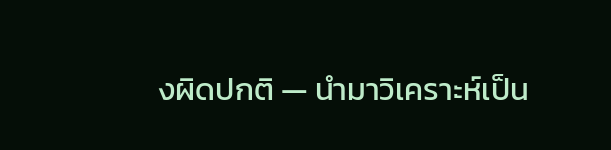งผิดปกติ — นำมาวิเคราะห์เป็น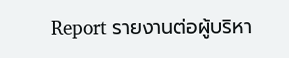Report รายงานต่อผู้บริหา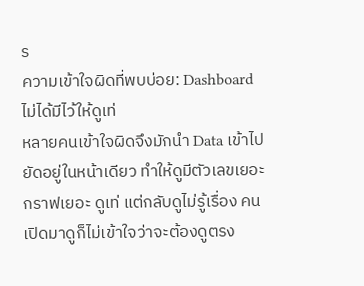ร
ความเข้าใจผิดที่พบบ่อย: Dashboard ไม่ได้มีไว้ให้ดูเท่
หลายคนเข้าใจผิดจึงมักนำ Data เข้าไปยัดอยู่ในหน้าเดียว ทำให้ดูมีตัวเลขเยอะ กราฟเยอะ ดูเท่ แต่กลับดูไม่รู้เรื่อง คนเปิดมาดูก็ไม่เข้าใจว่าจะต้องดูตรง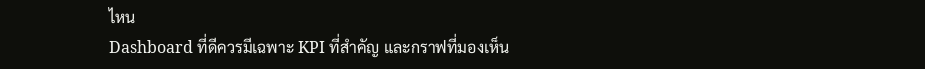ไหน
Dashboard ที่ดีควรมีเฉพาะ KPI ที่สำคัญ และกราฟที่มองเห็น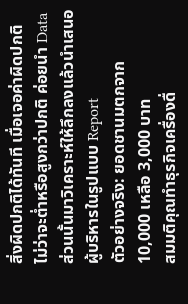สิ่งผิดปกติได้ทันที เมื่อเจอค่าผิดปกติ ไม่ว่าจะต่ำหรือสูงกว่าปกติ ค่อยนำ Data ส่วนนั้นมาวิเคราะห์ให้ลึกลงแล้วนำเสนอผู้บริหารในรูปแบบ Report
ตัวอย่างจริง: ยอดชานมตกจาก 10,000 เหลือ 3,000 บาท
สมมติคุณทำธุรกิจเครื่องดื่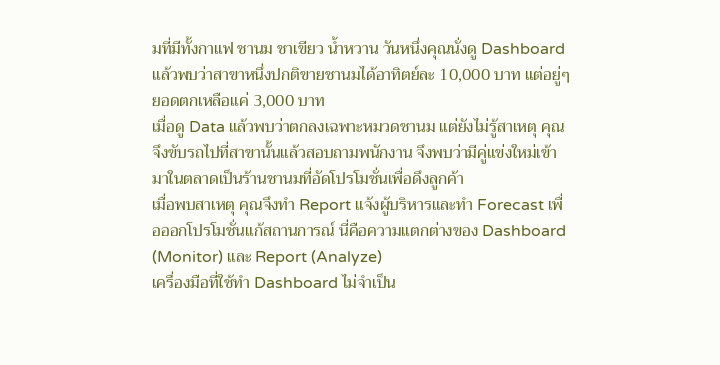มที่มีทั้งกาแฟ ชานม ชาเขียว น้ำหวาน วันหนึ่งคุณนั่งดู Dashboard แล้วพบว่าสาขาหนึ่งปกติขายชานมได้อาทิตย์ละ 10,000 บาท แต่อยู่ๆ ยอดตกเหลือแค่ 3,000 บาท
เมื่อดู Data แล้วพบว่าตกลงเฉพาะหมวดชานม แต่ยังไม่รู้สาเหตุ คุณจึงขับรถไปที่สาขานั้นแล้วสอบถามพนักงาน จึงพบว่ามีคู่แข่งใหม่เข้ามาในตลาดเป็นร้านชานมที่อัดโปรโมชั่นเพื่อดึงลูกค้า
เมื่อพบสาเหตุ คุณจึงทำ Report แจ้งผู้บริหารและทำ Forecast เพื่อออกโปรโมชั่นแก้สถานการณ์ นี่คือความแตกต่างของ Dashboard (Monitor) และ Report (Analyze)
เครื่องมือที่ใช้ทำ Dashboard ไม่จำเป็น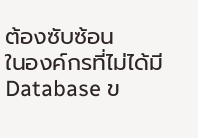ต้องซับซ้อน
ในองค์กรที่ไม่ได้มี Database ข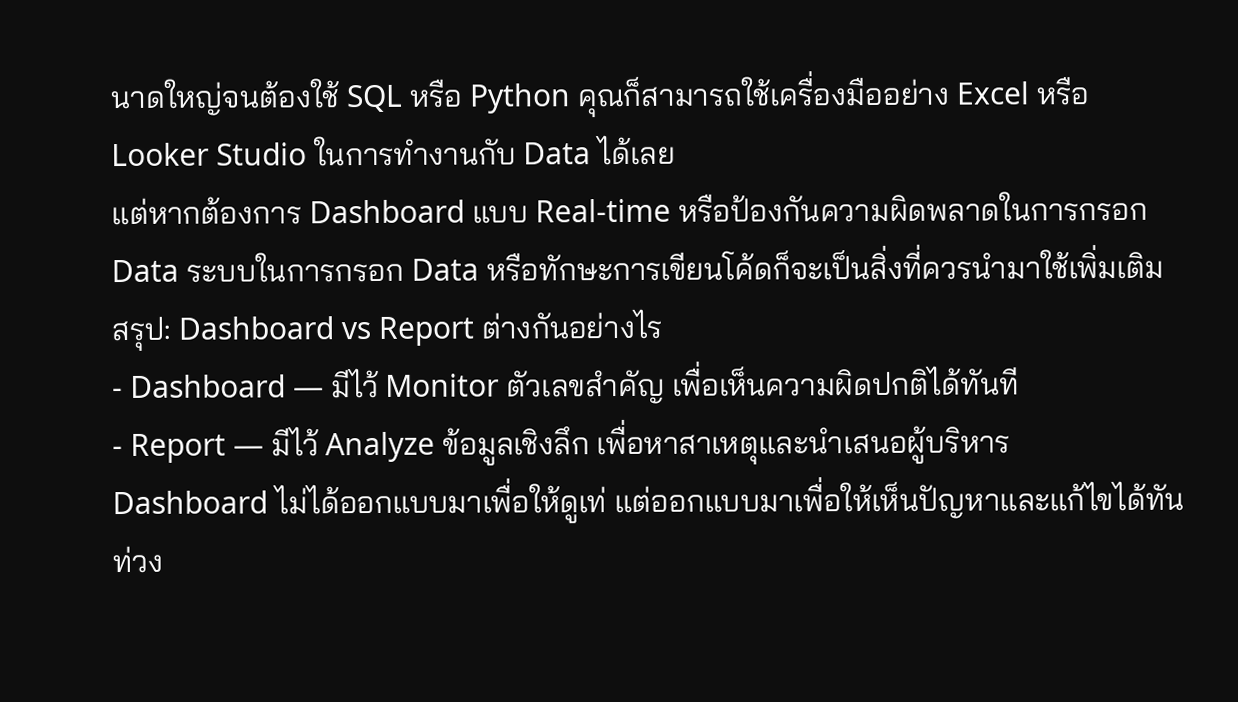นาดใหญ่จนต้องใช้ SQL หรือ Python คุณก็สามารถใช้เครื่องมืออย่าง Excel หรือ Looker Studio ในการทำงานกับ Data ได้เลย
แต่หากต้องการ Dashboard แบบ Real-time หรือป้องกันความผิดพลาดในการกรอก Data ระบบในการกรอก Data หรือทักษะการเขียนโค้ดก็จะเป็นสิ่งที่ควรนำมาใช้เพิ่มเติม
สรุป: Dashboard vs Report ต่างกันอย่างไร
- Dashboard — มีไว้ Monitor ตัวเลขสำคัญ เพื่อเห็นความผิดปกติได้ทันที
- Report — มีไว้ Analyze ข้อมูลเชิงลึก เพื่อหาสาเหตุและนำเสนอผู้บริหาร
Dashboard ไม่ได้ออกแบบมาเพื่อให้ดูเท่ แต่ออกแบบมาเพื่อให้เห็นปัญหาและแก้ไขได้ทันท่วง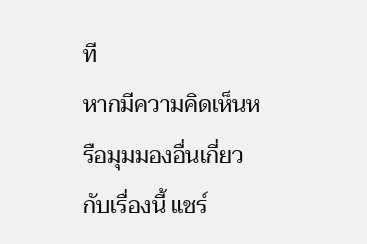ที
หากมีความคิดเห็นหรือมุมมองอื่นเกี่ยวกับเรื่องนี้ แชร์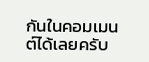กันในคอมเมนต์ได้เลยครับ